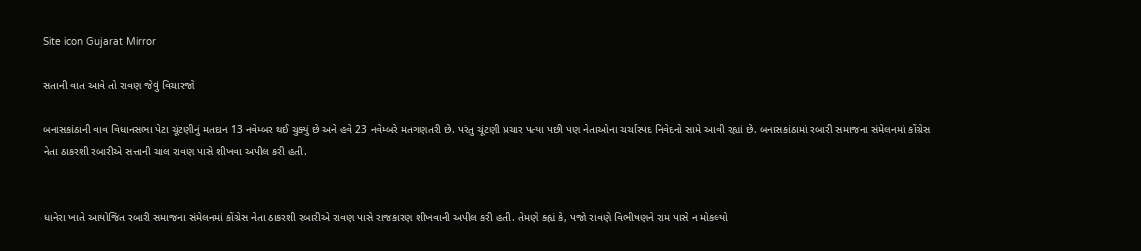Site icon Gujarat Mirror

સતાની વાત આવે તો રાવણ જેવું વિચારજો

બનાસકાંઠાની વાવ વિધાનસભા પેટા ચૂંટણીનું મતદાન 13 નવેમ્બર થઈ ચુક્યું છે અને હવે 23 નવેમ્બરે મતગણતરી છે. પરંતુ ચૂંટણી પ્રચાર પત્યા પછી પણ નેતાઓના ચર્ચાસ્પદ નિવેદનો સામે આવી રહ્યાં છે. બનાસકાંઠામાં રબારી સમાજના સંમેલનમાં કોંગ્રેસ નેતા ઠાકરશી રબારીએ સત્તાની ચાલ રાવણ પાસે શીખવા અપીલ કરી હતી.


ધાનેરા ખાતે આયોજિત રબારી સમાજના સંમેલનમાં કોંગ્રેસ નેતા ઠાકરશી રબારીએ રાવણ પાસે રાજકારણ શીખવાની અપીલ કરી હતી. તેમણે ક્હ્યં કે, પજો રાવણે વિભીષણને રામ પાસે ન મોકલ્યો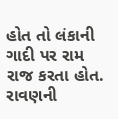હોત તો લંકાની ગાદી પર રામ રાજ કરતા હોત. રાવણની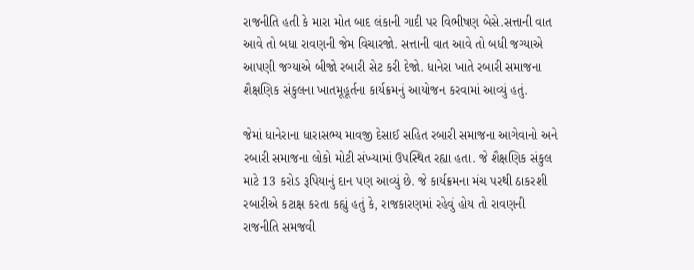રાજનીતિ હતી કે મારા મોત બાદ લંકાની ગાદી પર વિભીષણ બેસે.સત્તાની વાત આવે તો બધા રાવણની જેમ વિચારજો. સત્તાની વાત આવે તો બધી જગ્યાએ આપણી જગ્યાએ બીજો રબારી સેટ કરી દેજો. ધાનેરા ખાતે રબારી સમાજના શૈક્ષણિક સંકુલના ખાતમૂહૂર્તના કાર્યક્રમનું આયોજન કરવામાં આવ્યું હતું.

જેમાં ધાનેરાના ધારાસભ્ય માવજી દેસાઈ સહિત રબારી સમાજના આગેવાનો અને રબારી સમાજના લોકો મોટી સંખ્યામાં ઉપસ્થિત રહ્યા હતા. જે શૈક્ષણિક સંકુલ માટે 13 કરોડ રૂપિયાનું દાન પણ આવ્યું છે. જે કાર્યક્રમના મંચ પરથી ઠાકરશી રબારીએ કટાક્ષ કરતા કહ્યું હતું કે, રાજકારણમાં રહેવું હોય તો રાવણની રાજનીતિ સમજવી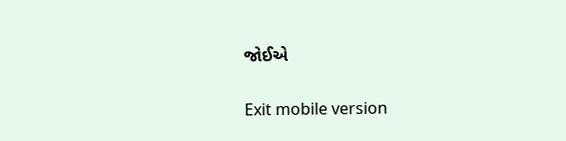જોઈએ

Exit mobile version